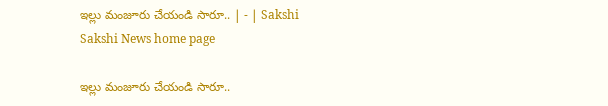ఇల్లు మంజూరు చేయండి సారూ.. | - | Sakshi
Sakshi News home page

ఇల్లు మంజూరు చేయండి సారూ..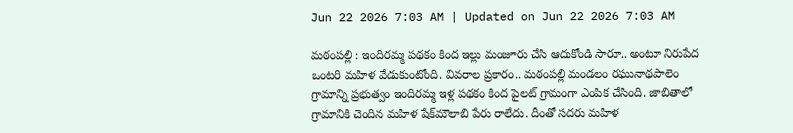Jun 22 2026 7:03 AM | Updated on Jun 22 2026 7:03 AM

మఠంపల్లి : ఇందిరమ్మ పథకం కింద ఇల్లు మంజూరు చేసి ఆదుకోండి సారూ.. అంటూ నిరుపేద ఒంటరి మహిళ వేడుకుంటోంది. వివరాల ప్రకారం.. మఠంపల్లి మండలం రఘునాథపాలెం గ్రామాన్ని ప్రభుత్వం ఇందిరమ్మ ఇళ్ల పథకం కింద పైలట్‌ గ్రామంగా ఎంపిక చేసింది. జాబితాలో గ్రామానికి చెందిన మహిళ షేక్‌మౌలాబి పేరు రాలేదు. దీంతో సదరు మహిళ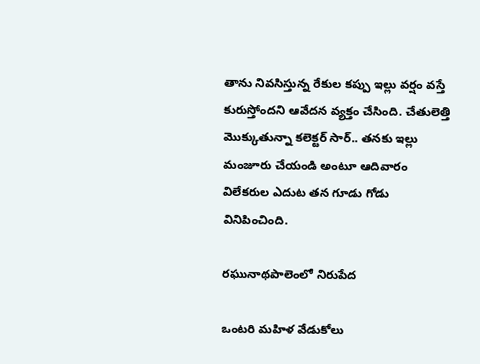తాను నివసిస్తున్న రేకుల కప్పు ఇల్లు వర్షం వస్తే కురుస్తోందని ఆవేదన వ్యక్తం చేసింది. చేతులెత్తి మొక్కుతున్నా కలెక్టర్‌ సార్‌.. తనకు ఇల్లు మంజూరు చేయండి అంటూ ఆదివారం విలేకరుల ఎదుట తన గూడు గోడు వినిపించింది.

రఘునాథపాలెంలో నిరుపేద

ఒంటరి మహిళ వేడుకోలు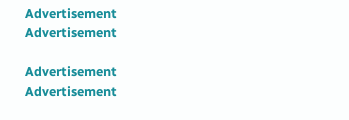Advertisement
Advertisement

Advertisement
Advertisement